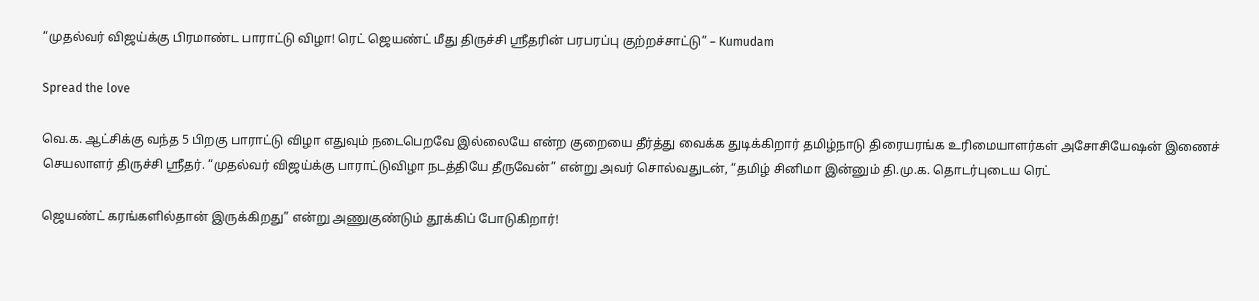“முதல்வர் விஜய்க்கு பிரமாண்ட பாராட்டு விழா! ரெட் ஜெயண்ட் மீது திருச்சி ஸ்ரீதரின் பரபரப்பு குற்றச்சாட்டு” – Kumudam

Spread the love

வெ.க. ஆட்சிக்கு வந்த 5 பிறகு பாராட்டு விழா எதுவும் நடைபெறவே இல்லையே என்ற குறையை தீர்த்து வைக்க துடிக்கிறார் தமிழ்நாடு திரையரங்க உரிமையாளர்கள் அசோசியேஷன் இணைச் செயலாளர் திருச்சி ஸ்ரீதர். “முதல்வர் விஜய்க்கு பாராட்டுவிழா நடத்தியே தீருவேன்” என்று அவர் சொல்வதுடன், “தமிழ் சினிமா இன்னும் தி.மு.க. தொடர்புடைய ரெட்

ஜெயண்ட் கரங்களில்தான் இருக்கிறது” என்று அணுகுண்டும் தூக்கிப் போடுகிறார்!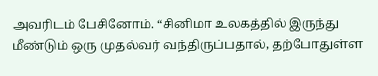அவரிடம் பேசினோம். “சினிமா உலகத்தில் இருந்து மீண்டும் ஒரு முதல்வர் வந்திருப்பதால், தற்போதுள்ள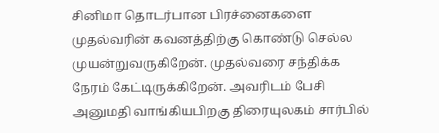சினிமா தொடர்பான பிரச்னைகளை முதல்வரின் கவனத்திற்கு கொண்டு செல்ல முயன்றுவருகிறேன். முதல்வரை சந்திக்க நேரம் கேட்டிருக்கிறேன். அவரிடம் பேசி அனுமதி வாங்கியபிறகு திரையுலகம் சார்பில்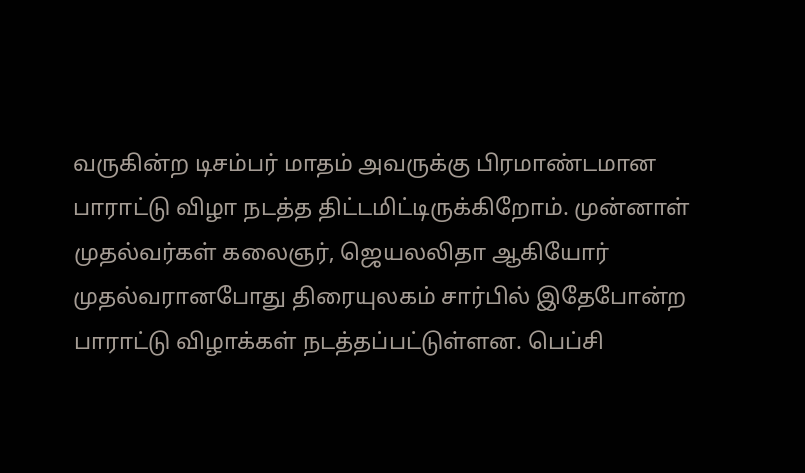வருகின்ற டிசம்பர் மாதம் அவருக்கு பிரமாண்டமான பாராட்டு விழா நடத்த திட்டமிட்டிருக்கிறோம். முன்னாள் முதல்வர்கள் கலைஞர், ஜெயலலிதா ஆகியோர் முதல்வரானபோது திரையுலகம் சார்பில் இதேபோன்ற பாராட்டு விழாக்கள் நடத்தப்பட்டுள்ளன. பெப்சி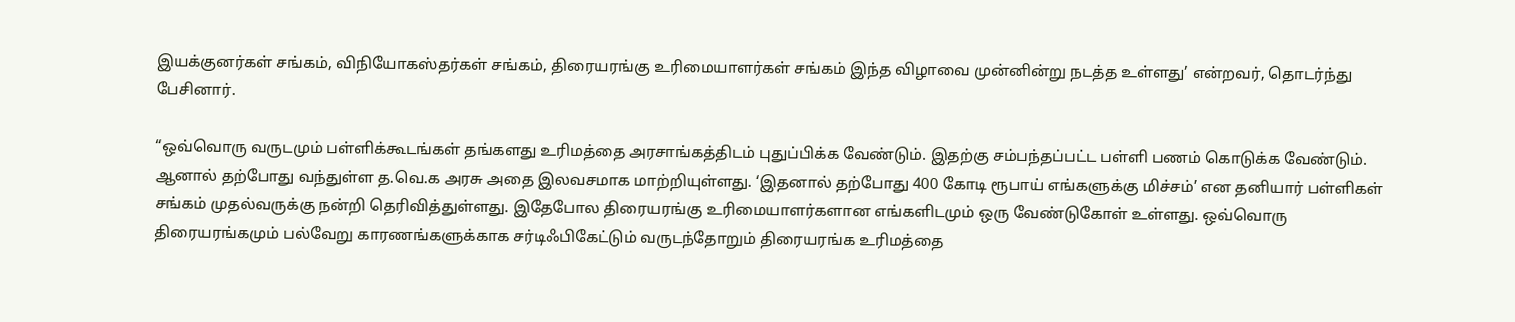இயக்குனர்கள் சங்கம், விநியோகஸ்தர்கள் சங்கம், திரையரங்கு உரிமையாளர்கள் சங்கம் இந்த விழாவை முன்னின்று நடத்த உள்ளது’ என்றவர், தொடர்ந்து பேசினார்.

“ஒவ்வொரு வருடமும் பள்ளிக்கூடங்கள் தங்களது உரிமத்தை அரசாங்கத்திடம் புதுப்பிக்க வேண்டும். இதற்கு சம்பந்தப்பட்ட பள்ளி பணம் கொடுக்க வேண்டும். ஆனால் தற்போது வந்துள்ள த.வெ.க அரசு அதை இலவசமாக மாற்றியுள்ளது. ‘இதனால் தற்போது 400 கோடி ரூபாய் எங்களுக்கு மிச்சம்’ என தனியார் பள்ளிகள் சங்கம் முதல்வருக்கு நன்றி தெரிவித்துள்ளது. இதேபோல திரையரங்கு உரிமையாளர்களான எங்களிடமும் ஒரு வேண்டுகோள் உள்ளது. ஒவ்வொரு திரையரங்கமும் பல்வேறு காரணங்களுக்காக சர்டிஃபிகேட்டும் வருடந்தோறும் திரையரங்க உரிமத்தை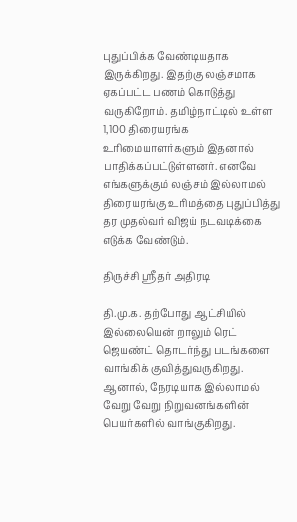புதுப்பிக்க வேண்டியதாக இருக்கிறது. இதற்கு லஞ்சமாக ஏகப்பட்ட பணம் கொடுத்து வருகிறோம். தமிழ்நாட்டில் உள்ள 1,100 திரையரங்க உரிமையாளர்களும் இதனால் பாதிக்கப்பட்டுள்ளனர். எனவே எங்களுக்கும் லஞ்சம் இல்லாமல் திரையரங்கு உரிமத்தை புதுப்பித்து தர முதல்வர் விஜய் நடவடிக்கை எடுக்க வேண்டும்.

திருச்சி ஸ்ரீதர் அதிரடி

தி.மு.க. தற்போது ஆட்சியில் இல்லையென் றாலும் ரெட் ஜெயண்ட் தொடர்ந்து படங்களை வாங்கிக் குவித்துவருகிறது. ஆனால், நேரடியாக இல்லாமல் வேறு வேறு நிறுவனங்களின் பெயர்களில் வாங்குகிறது.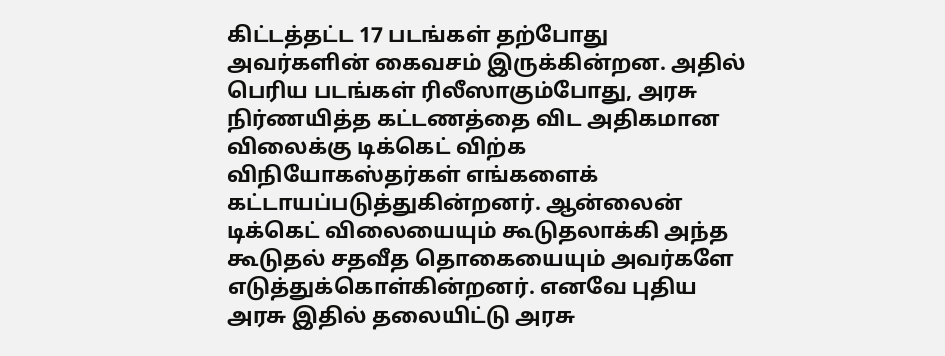கிட்டத்தட்ட 17 படங்கள் தற்போது அவர்களின் கைவசம் இருக்கின்றன. அதில் பெரிய படங்கள் ரிலீஸாகும்போது, அரசு நிர்ணயித்த கட்டணத்தை விட அதிகமான விலைக்கு டிக்கெட் விற்க விநியோகஸ்தர்கள் எங்களைக் கட்டாயப்படுத்துகின்றனர். ஆன்லைன் டிக்கெட் விலையையும் கூடுதலாக்கி அந்த கூடுதல் சதவீத தொகையையும் அவர்களே எடுத்துக்கொள்கின்றனர். எனவே புதிய அரசு இதில் தலையிட்டு அரசு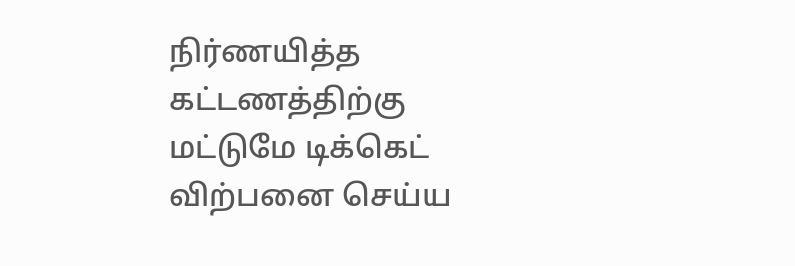நிர்ணயித்த கட்டணத்திற்கு மட்டுமே டிக்கெட் விற்பனை செய்ய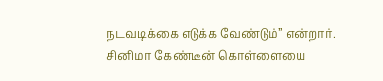நடவடிக்கை எடுக்க வேண்டும்” என்றார்.
சினிமா கேண்டீன் கொள்ளையை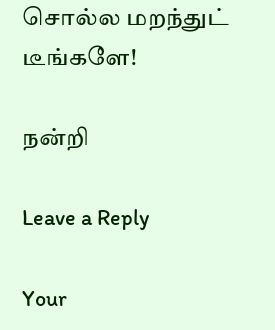சொல்ல மறந்துட் டீங்களே!

நன்றி

Leave a Reply

Your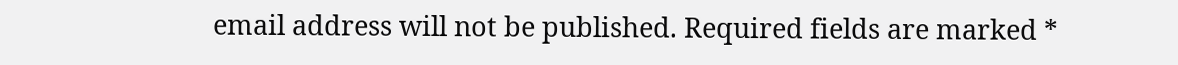email address will not be published. Required fields are marked *